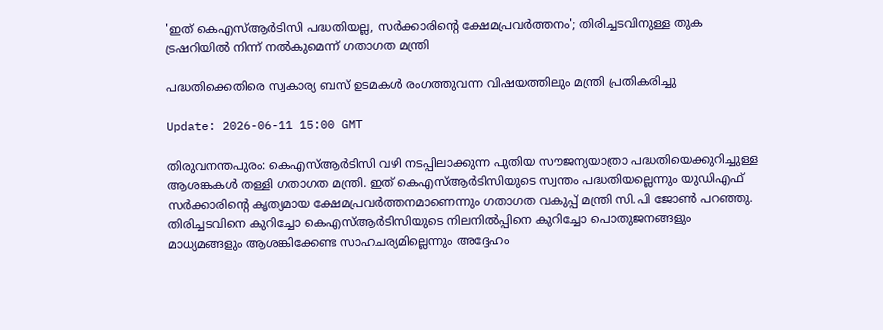'ഇത് കെഎസ്ആർടിസി പദ്ധതിയല്ല, സർക്കാരിന്റെ ക്ഷേമപ്രവർത്തനം'; തിരിച്ചടവിനുള്ള തുക ട്രഷറിയിൽ നിന്ന് നൽകുമെന്ന് ഗതാഗത മന്ത്രി

പദ്ധതിക്കെതിരെ സ്വകാര്യ ബസ് ഉടമകൾ രംഗത്തുവന്ന വിഷയത്തിലും മന്ത്രി പ്രതികരിച്ചു

Update: 2026-06-11 15:00 GMT

തിരുവനന്തപുരം: കെഎസ്ആർടിസി വഴി നടപ്പിലാക്കുന്ന പുതിയ സൗജന്യയാത്രാ പദ്ധതിയെക്കുറിച്ചുള്ള ആശങ്കകൾ തള്ളി ഗതാഗത മന്ത്രി. ഇത് കെഎസ്ആർടിസിയുടെ സ്വന്തം പദ്ധതിയല്ലെന്നും യുഡിഎഫ് സർക്കാരിന്റെ കൃത്യമായ ക്ഷേമപ്രവർത്തനമാണെന്നും ഗതാഗത വകുപ്പ് മന്ത്രി സി.പി ജോൺ പറഞ്ഞു. തിരിച്ചടവിനെ കുറിച്ചോ കെഎസ്ആർടിസിയുടെ നിലനിൽപ്പിനെ കുറിച്ചോ പൊതുജനങ്ങളും മാധ്യമങ്ങളും ആശങ്കിക്കേണ്ട സാഹചര്യമില്ലെന്നും അദ്ദേഹം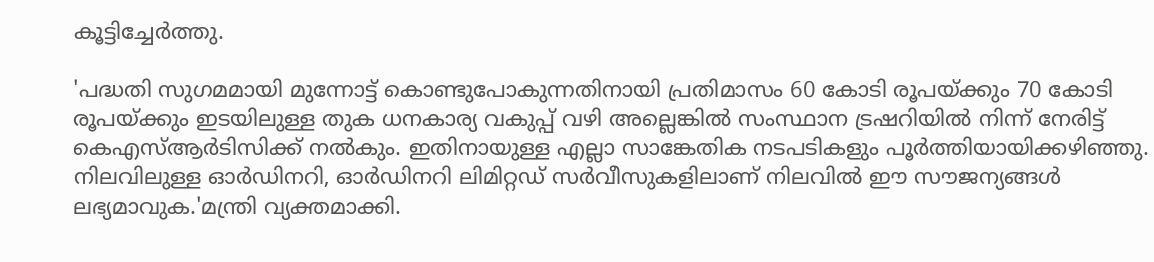കൂട്ടിച്ചേർത്തു.

'പദ്ധതി സുഗമമായി മുന്നോട്ട് കൊണ്ടുപോകുന്നതിനായി പ്രതിമാസം 60 കോടി രൂപയ്ക്കും 70 കോടി രൂപയ്ക്കും ഇടയിലുള്ള തുക ധനകാര്യ വകുപ്പ് വഴി അല്ലെങ്കിൽ സംസ്ഥാന ട്രഷറിയിൽ നിന്ന് നേരിട്ട് കെഎസ്ആർടിസിക്ക് നൽകും. ഇതിനായുള്ള എല്ലാ സാങ്കേതിക നടപടികളും പൂർത്തിയായിക്കഴിഞ്ഞു. നിലവിലുള്ള ഓർഡിനറി, ഓർഡിനറി ലിമിറ്റഡ് സർവീസുകളിലാണ് നിലവിൽ ഈ സൗജന്യങ്ങൾ ലഭ്യമാവുക.'മന്ത്രി വ്യക്തമാക്കി.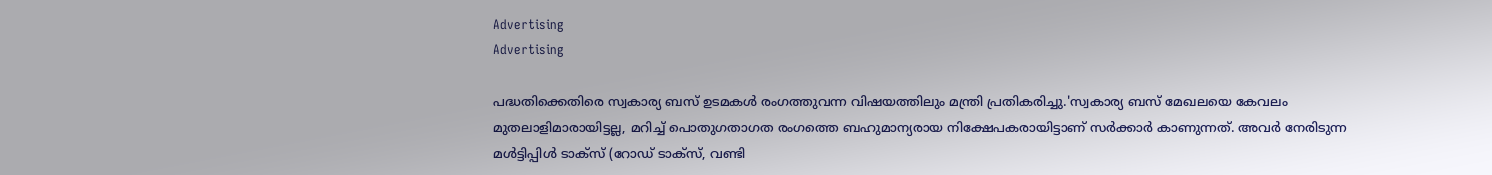Advertising
Advertising

പദ്ധതിക്കെതിരെ സ്വകാര്യ ബസ് ഉടമകൾ രംഗത്തുവന്ന വിഷയത്തിലും മന്ത്രി പ്രതികരിച്ചു.'സ്വകാര്യ ബസ് മേഖലയെ കേവലം മുതലാളിമാരായിട്ടല്ല, മറിച്ച് പൊതുഗതാഗത രംഗത്തെ ബഹുമാന്യരായ നിക്ഷേപകരായിട്ടാണ് സർക്കാർ കാണുന്നത്. അവർ നേരിടുന്ന മൾട്ടിപ്പിൾ ടാക്സ് (റോഡ് ടാക്സ്, വണ്ടി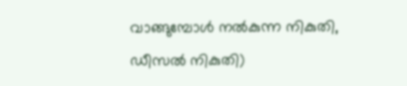വാങ്ങുമ്പോൾ നൽകുന്ന നികുതി, ഡീസൽ നികുതി)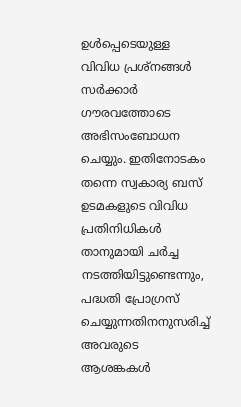ഉൾപ്പെടെയുള്ള വിവിധ പ്രശ്നങ്ങൾ സർക്കാർ ഗൗരവത്തോടെ അഭിസംബോധന ചെയ്യും. ഇതിനോടകം തന്നെ സ്വകാര്യ ബസ് ഉടമകളുടെ വിവിധ പ്രതിനിധികൾ താനുമായി ചർച്ച നടത്തിയിട്ടുണ്ടെന്നും, പദ്ധതി പ്രോഗ്രസ് ചെയ്യുന്നതിനനുസരിച്ച് അവരുടെ ആശങ്കകൾ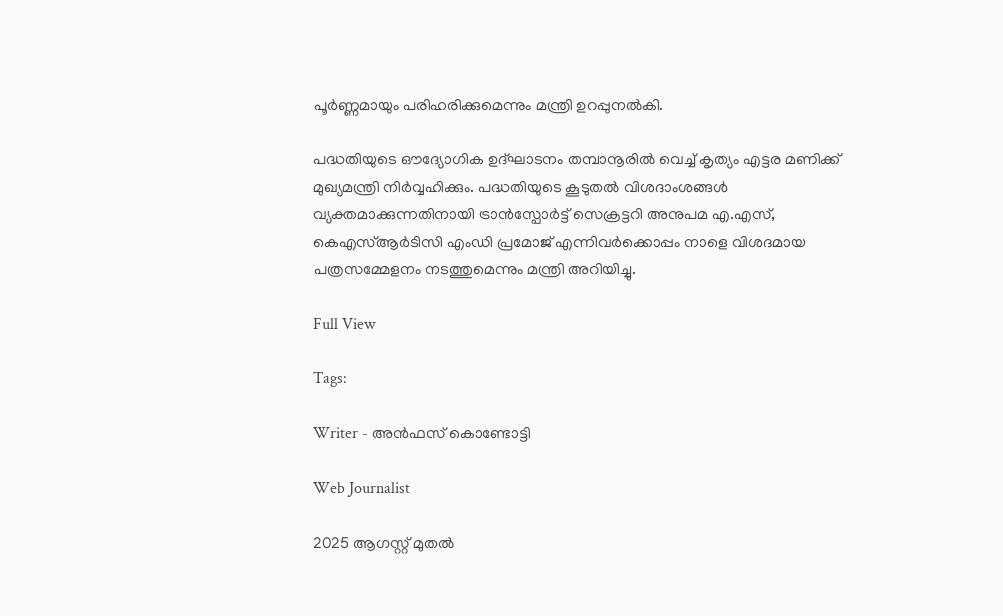പൂർണ്ണമായും പരിഹരിക്കുമെന്നും മന്ത്രി ഉറപ്പുനൽകി.

പദ്ധതിയുടെ ഔദ്യോഗിക ഉദ്ഘാടനം തമ്പാനൂരിൽ വെച്ച് കൃത്യം എട്ടര മണിക്ക് മുഖ്യമന്ത്രി നിർവ്വഹിക്കും. പദ്ധതിയുടെ കൂടുതൽ വിശദാംശങ്ങൾ വ്യക്തമാക്കുന്നതിനായി ട്രാൻസ്പോർട്ട് സെക്രട്ടറി അനുപമ എ.എസ്, കെഎസ്ആർടിസി എംഡി പ്രമോജ് എന്നിവർക്കൊപ്പം നാളെ വിശദമായ പത്രസമ്മേളനം നടത്തുമെന്നും മന്ത്രി അറിയിച്ചു.

Full View

Tags:

Writer - അൻഫസ് കൊണ്ടോട്ടി

Web Journalist

2025 ആഗസ്റ്റ് മുതൽ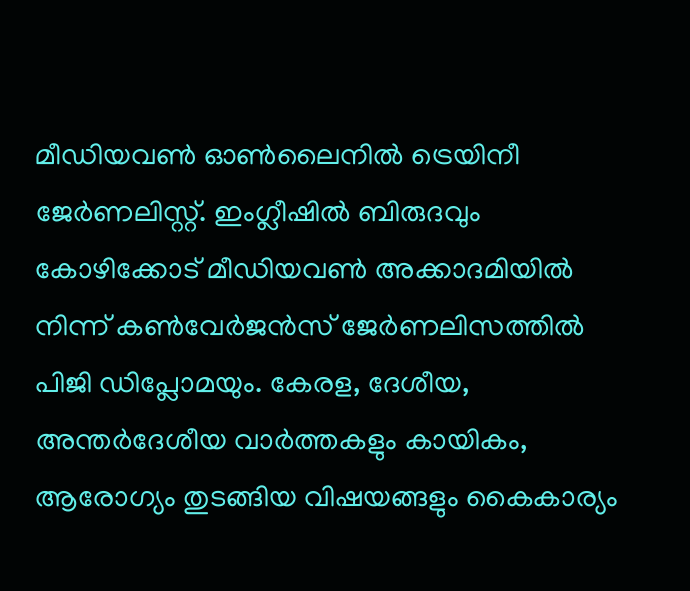മീഡിയവൺ ഓൺലൈനിൽ ട്രെയിനീ ജേർണലിസ്റ്റ്. ഇംഗ്ലീഷിൽ ബിരുദവും കോഴിക്കോട് മീഡിയവൺ അക്കാദമിയിൽ നിന്ന് കൺവേർജൻസ് ജേർണലിസത്തിൽ പിജി ഡിപ്ലോമയും. കേരള, ദേശീയ, അന്തർദേശീയ വാർത്തകളും കായികം, ആരോഗ്യം തുടങ്ങിയ വിഷയങ്ങളും കൈകാര്യം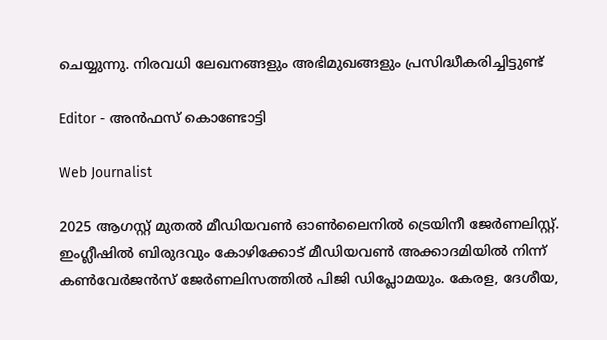ചെയ്യുന്നു. നിരവധി ലേഖനങ്ങളും അഭിമുഖങ്ങളും പ്രസിദ്ധീകരിച്ചിട്ടുണ്ട്

Editor - അൻഫസ് കൊണ്ടോട്ടി

Web Journalist

2025 ആഗസ്റ്റ് മുതൽ മീഡിയവൺ ഓൺലൈനിൽ ട്രെയിനീ ജേർണലിസ്റ്റ്. ഇംഗ്ലീഷിൽ ബിരുദവും കോഴിക്കോട് മീഡിയവൺ അക്കാദമിയിൽ നിന്ന് കൺവേർജൻസ് ജേർണലിസത്തിൽ പിജി ഡിപ്ലോമയും. കേരള, ദേശീയ,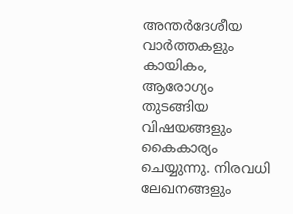അന്തർദേശീയ വാർത്തകളും കായികം, ആരോഗ്യം തുടങ്ങിയ വിഷയങ്ങളും കൈകാര്യം ചെയ്യുന്നു. നിരവധി ലേഖനങ്ങളും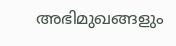അഭിമുഖങ്ങളും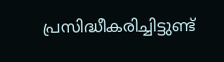പ്രസിദ്ധീകരിച്ചിട്ടുണ്ട്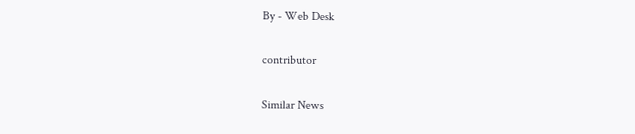By - Web Desk

contributor

Similar News